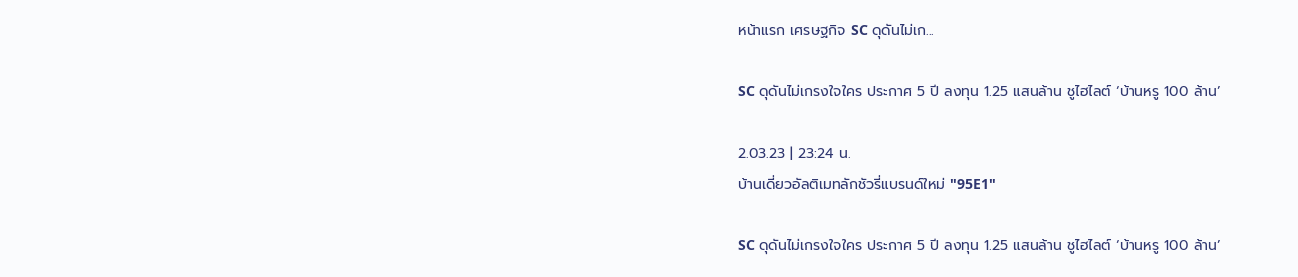หน้าแรก เศรษฐกิจ SC ดุดันไม่เก...

SC ดุดันไม่เกรงใจใคร ประกาศ 5 ปี ลงทุน 1.25 แสนล้าน ชูไฮไลต์ ‘บ้านหรู 100 ล้าน’

2.03.23 | 23:24 น.
บ้านเดี่ยวอัลติเมทลักชัวรี่แบรนด์ใหม่ "95E1"

SC ดุดันไม่เกรงใจใคร ประกาศ 5 ปี ลงทุน 1.25 แสนล้าน ชูไฮไลต์ ‘บ้านหรู 100 ล้าน’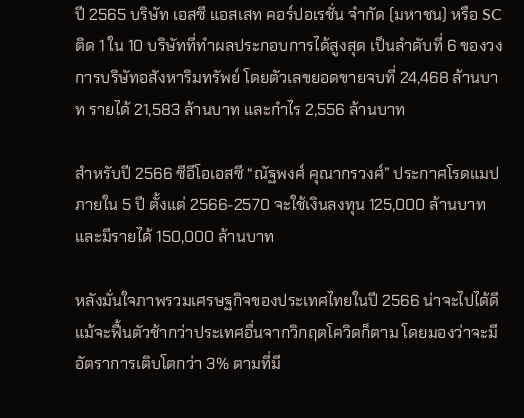ปี 2565 บริษัท เอสซี แอสเสท คอร์ปอเรชั่น จำกัด (มหาชน) หรือ SC ติด 1 ใน 10 บริษัทที่ทำผลประกอบการได้สูงสุด เป็นลำดับที่ 6 ของวงการบริษัทอสังหาริมทรัพย์ โดยตัวเลขยอดขายจบที่ 24,468 ล้านบาท รายได้ 21,583 ล้านบาท และกำไร 2,556 ล้านบาท

สำหรับปี 2566 ซีอีโอเอสซี “ณัฐพงศ์ คุณากรวงศ์” ประกาศโรดแมปภายใน 5 ปี ตั้งแต่ 2566-2570 จะใช้เงินลงทุน 125,000 ล้านบาท และมีรายได้ 150,000 ล้านบาท

หลังมั่นใจภาพรวมเศรษฐกิจของประเทศไทยในปี 2566 น่าจะไปได้ดี แม้จะฟื้นตัวช้ากว่าประเทศอื่นจากวิกฤตโควิดก็ตาม โดยมองว่าจะมีอัตราการเติบโตกว่า 3% ตามที่มี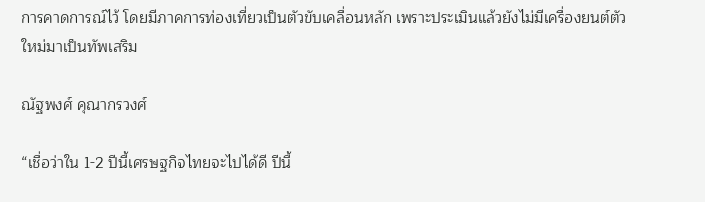การคาดการณ์ไว้ โดยมีภาคการท่องเที่ยวเป็นตัวขับเคลื่อนหลัก เพราะประเมินแล้วยังไม่มีเครื่องยนต์ตัวใหม่มาเป็นทัพเสริม

ณัฐพงศ์ คุณากรวงศ์

“เชื่อว่าใน 1-2 ปีนี้เศรษฐกิจไทยจะไปได้ดี ปีนี้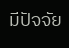มีปัจจัย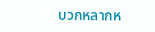บวกหลากห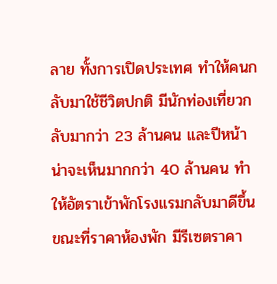ลาย ทั้งการเปิดประเทศ ทำให้คนกลับมาใช้ชีวิตปกติ มีนักท่องเที่ยวกลับมากว่า 23 ล้านคน และปีหน้าน่าจะเห็นมากกว่า 40 ล้านคน ทำให้อัตราเข้าพักโรงแรมกลับมาดีขึ้น ขณะที่ราคาห้องพัก มีรีเซตราคา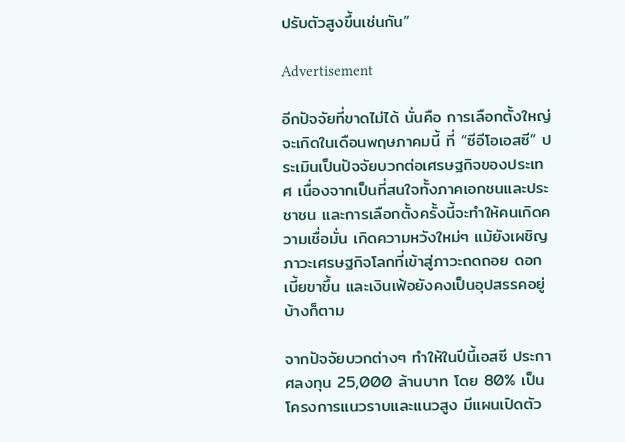ปรับตัวสูงขึ้นเช่นกัน”

Advertisement

อีกปัจจัยที่ขาดไม่ได้ นั่นคือ การเลือกตั้งใหญ่จะเกิดในเดือนพฤษภาคมนี้ ที่ “ซีอีโอเอสซี” ประเมินเป็นปัจจัยบวกต่อเศรษฐกิจของประเทศ เนื่องจากเป็นที่สนใจทั้งภาคเอกชนและประชาชน และการเลือกตั้งครั้งนี้จะทำให้คนเกิดความเชื่อมั่น เกิดความหวังใหม่ๆ แม้ยังเผชิญภาวะเศรษฐกิจโลกที่เข้าสู่ภาวะถดถอย ดอกเบี้ยขาขึ้น และเงินเฟ้อยังคงเป็นอุปสรรคอยู่บ้างก็ตาม

จากปัจจัยบวกต่างๆ ทำให้ในปีนี้เอสซี ประกาศลงทุน 25,000 ล้านบาท โดย 80% เป็นโครงการแนวราบและแนวสูง มีแผนเปิดตัว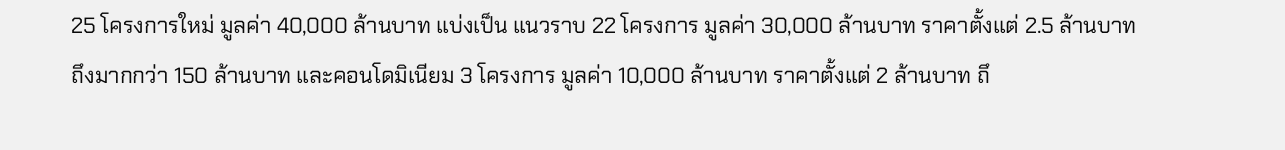25 โครงการใหม่ มูลค่า 40,000 ล้านบาท แบ่งเป็น แนวราบ 22 โครงการ มูลค่า 30,000 ล้านบาท ราคาตั้งแต่ 2.5 ล้านบาท ถึงมากกว่า 150 ล้านบาท และคอนโดมิเนียม 3 โครงการ มูลค่า 10,000 ล้านบาท ราคาตั้งแต่ 2 ล้านบาท ถึ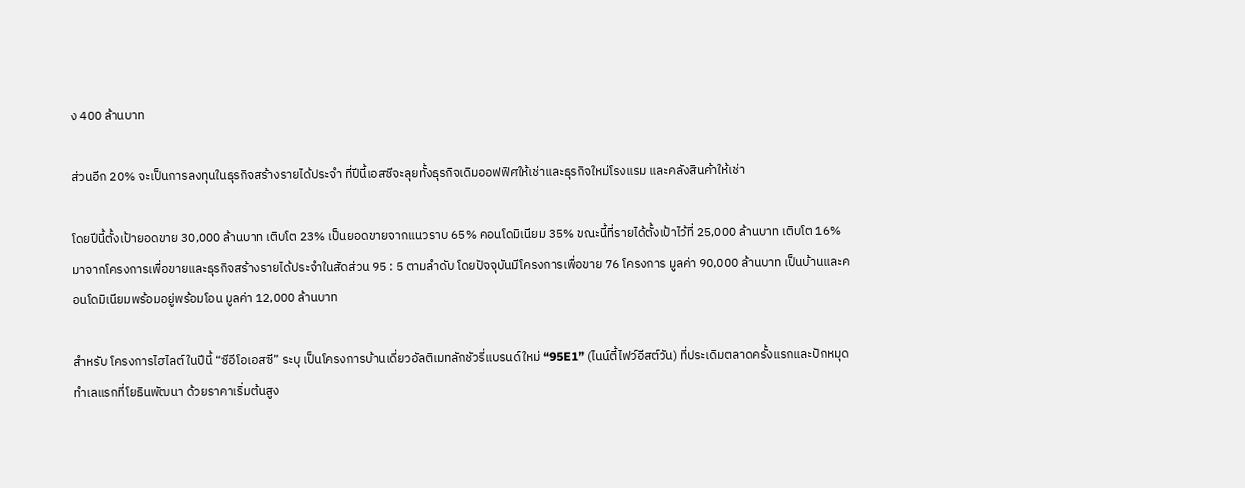ง 400 ล้านบาท

ส่วนอีก 20% จะเป็นการลงทุนในธุรกิจสร้างรายได้ประจำ ที่ปีนี้เอสซีจะลุยทั้งธุรกิจเดิมออฟฟิศให้เช่าและธุรกิจใหม่โรงแรม และคลังสินค้าให้เช่า

โดยปีนี้ตั้งเป้ายอดขาย 30,000 ล้านบาท เติบโต 23% เป็นยอดขายจากแนวราบ 65% คอนโดมิเนียม 35% ขณะนี้ที่รายได้ตั้งเป้าไว้ที่ 25,000 ล้านบาท เติบโต 16% มาจากโครงการเพื่อขายและธุรกิจสร้างรายได้ประจำในสัดส่วน 95 : 5 ตามลำดับ โดยปัจจุบันมีโครงการเพื่อขาย 76 โครงการ มูลค่า 90,000 ล้านบาท เป็นบ้านและคอนโดมิเนียมพร้อมอยู่พร้อมโอน มูลค่า 12,000 ล้านบาท

สำหรับ โครงการไฮไลต์ ในปีนี้ “ซีอีโอเอสซี” ระบุ เป็นโครงการบ้านเดี่ยวอัลติเมทลักชัวรี่แบรนด์ใหม่ “95E1” (ไนน์ตี้ไฟว์อีสต์วัน) ที่ประเดิมตลาดครั้งแรกและปักหมุดทำเลแรกที่โยธินพัฒนา ด้วยราคาเริ่มต้นสูง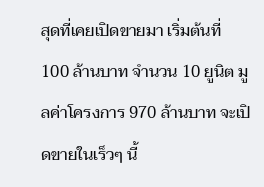สุดที่เคยเปิดขายมา เริ่มต้นที่ 100 ล้านบาท จำนวน 10 ยูนิต มูลค่าโครงการ 970 ล้านบาท จะเปิดขายในเร็วๆ นี้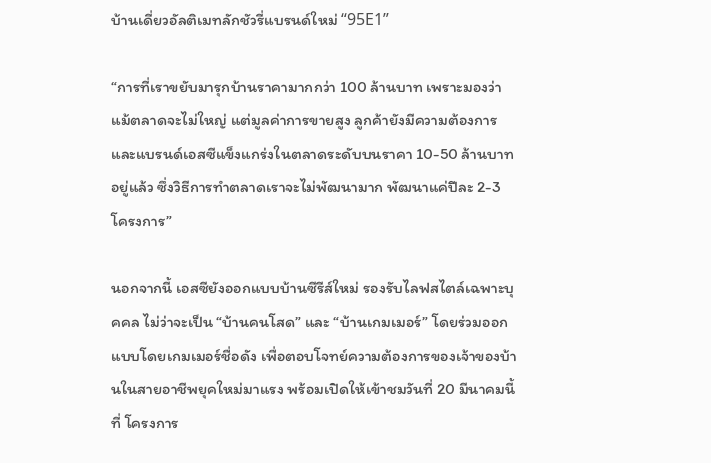บ้านเดี่ยวอัลติเมทลักชัวรี่แบรนด์ใหม่ “95E1”

“การที่เราขยับมารุกบ้านราคามากกว่า 100 ล้านบาท เพราะมองว่าแม้ตลาดจะไม่ใหญ่ แต่มูลค่าการขายสูง ลูกค้ายังมีความต้องการและแบรนด์เอสซีแข็งแกร่งในตลาดระดับบนราคา 10-50 ล้านบาทอยู่แล้ว ซึ่งวิธีการทำตลาดเราจะไม่พัฒนามาก พัฒนาแค่ปีละ 2-3 โครงการ”

นอกจากนี้ เอสซียังออกแบบบ้านซีรีส์ใหม่ รองรับไลฟสไตล์เฉพาะบุคคล ไม่ว่าจะเป็น “บ้านคนโสด” และ “บ้านเกมเมอร์” โดยร่วมออกแบบโดยเกมเมอร์ชื่อดัง เพื่อตอบโจทย์ความต้องการของเจ้าของบ้านในสายอาชีพยุคใหม่มาแรง พร้อมเปิดให้เข้าชมวันที่ 20 มีนาคมนี้ ที่ โครงการ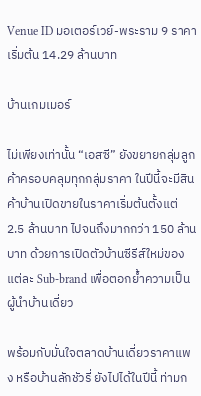Venue ID มอเตอร์เวย์-พระราม 9 ราคาเริ่มต้น 14.29 ล้านบาท

บ้านเกมเมอร์

ไม่เพียงเท่านั้น “เอสซี” ยังขยายกลุ่มลูกค้าครอบคลุมทุกกลุ่มราคา ในปีนี้จะมีสินค้าบ้านเปิดขายในราคาเริ่มต้นตั้งแต่ 2.5 ล้านบาท ไปจนถึงมากกว่า 150 ล้านบาท ด้วยการเปิดตัวบ้านซีรีส์ใหม่ของแต่ละ Sub-brand เพื่อตอกย้ำความเป็นผู้นำบ้านเดี่ยว

พร้อมกับมั่นใจตลาดบ้านเดี่ยวราคาแพง หรือบ้านลักชัวรี่ ยังไปได้ในปีนี้ ท่ามก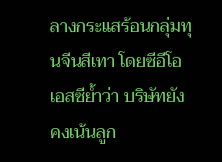ลางกระแสร้อนกลุ่มทุนจีนสีเทา โดยซีอีโอเอสซีย้ำว่า บริษัทยังคงเน้นลูก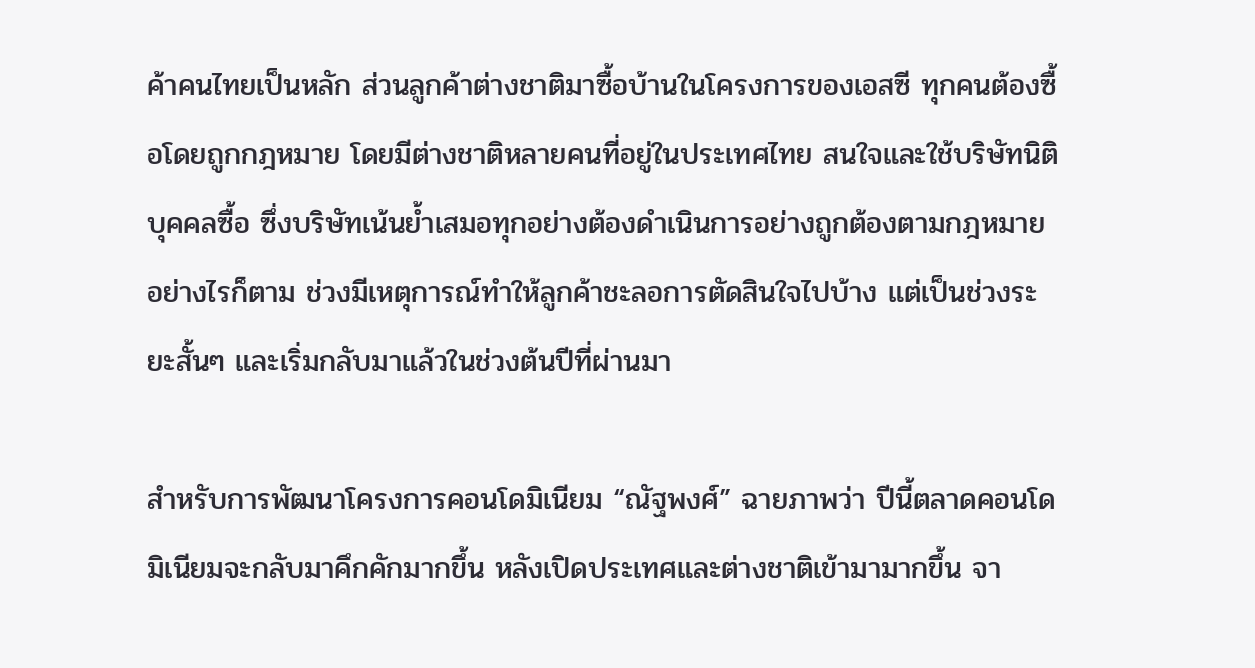ค้าคนไทยเป็นหลัก ส่วนลูกค้าต่างชาติมาซื้อบ้านในโครงการของเอสซี ทุกคนต้องซื้อโดยถูกกฎหมาย โดยมีต่างชาติหลายคนที่อยู่ในประเทศไทย สนใจและใช้บริษัทนิติบุคคลซื้อ ซึ่งบริษัทเน้นย้ำเสมอทุกอย่างต้องดำเนินการอย่างถูกต้องตามกฎหมาย อย่างไรก็ตาม ช่วงมีเหตุการณ์ทำให้ลูกค้าชะลอการตัดสินใจไปบ้าง แต่เป็นช่วงระยะสั้นๆ และเริ่มกลับมาแล้วในช่วงต้นปีที่ผ่านมา

สำหรับการพัฒนาโครงการคอนโดมิเนียม “ณัฐพงศ์” ฉายภาพว่า ปีนี้ตลาดคอนโดมิเนียมจะกลับมาคึกคักมากขึ้น หลังเปิดประเทศและต่างชาติเข้ามามากขึ้น จา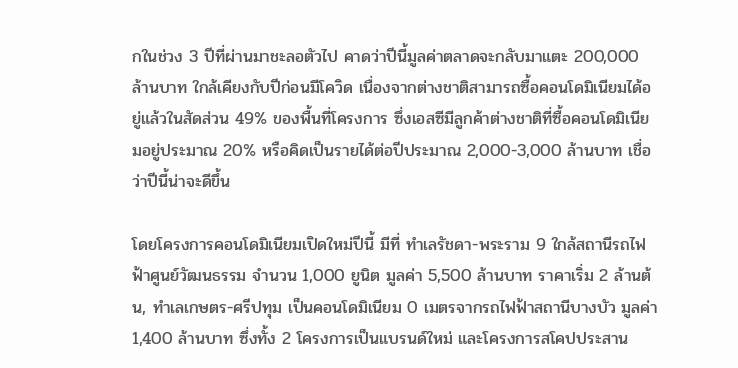กในช่วง 3 ปีที่ผ่านมาชะลอตัวไป คาดว่าปีนี้มูลค่าตลาดจะกลับมาแตะ 200,000 ล้านบาท ใกล้เคียงกับปีก่อนมีโควิด เนื่องจากต่างชาติสามารถซื้อคอนโดมิเนียมได้อยู่แล้วในสัดส่วน 49% ของพื้นที่โครงการ ซึ่งเอสซีมีลูกค้าต่างชาติที่ซื้อคอนโดมิเนียมอยู่ประมาณ 20% หรือคิดเป็นรายได้ต่อปีประมาณ 2,000-3,000 ล้านบาท เชื่อว่าปีนี้น่าจะดีขึ้น

โดยโครงการคอนโดมิเนียมเปิดใหม่ปีนี้ มีที่ ทำเลรัชดา-พระราม 9 ใกล้สถานีรถไฟฟ้าศูนย์วัฒนธรรม จำนวน 1,000 ยูนิต มูลค่า 5,500 ล้านบาท ราคาเริ่ม 2 ล้านต้น, ทำเลเกษตร-ศรีปทุม เป็นคอนโดมิเนียม 0 เมตรจากรถไฟฟ้าสถานีบางบัว มูลค่า 1,400 ล้านบาท ซึ่งทั้ง 2 โครงการเป็นแบรนด์ใหม่ และโครงการสโคปประสาน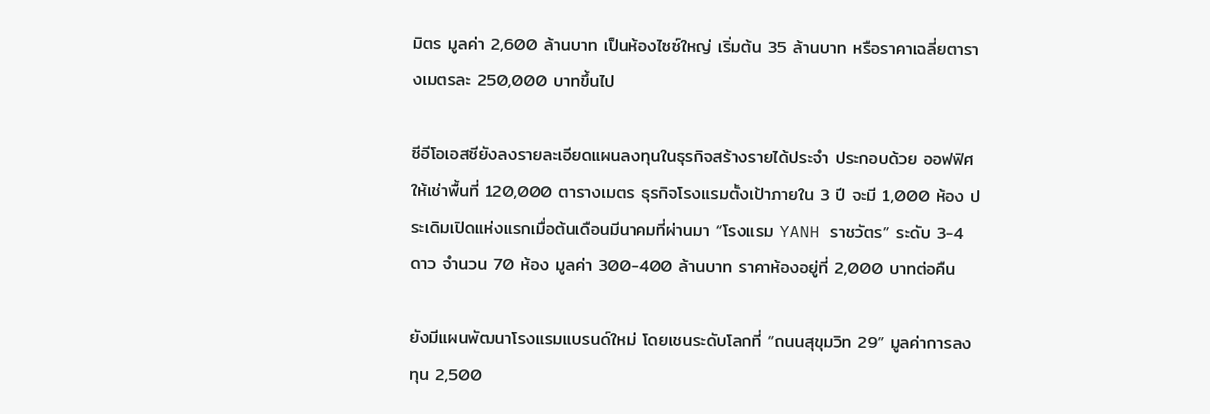มิตร มูลค่า 2,600 ล้านบาท เป็นห้องไซซ์ใหญ่ เริ่มต้น 35 ล้านบาท หรือราคาเฉลี่ยตารางเมตรละ 250,000 บาทขึ้นไป

ซีอีโอเอสซียังลงรายละเอียดแผนลงทุนในธุรกิจสร้างรายได้ประจำ ประกอบด้วย ออฟฟิศให้เช่าพื้นที่ 120,000 ตารางเมตร ธุรกิจโรงแรมตั้งเป้าภายใน 3 ปี จะมี 1,000 ห้อง ประเดิมเปิดแห่งแรกเมื่อต้นเดือนมีนาคมที่ผ่านมา “โรงแรม YANH ราชวัตร” ระดับ 3-4 ดาว จำนวน 70 ห้อง มูลค่า 300-400 ล้านบาท ราคาห้องอยู่ที่ 2,000 บาทต่อคืน

ยังมีแผนพัฒนาโรงแรมแบรนด์ใหม่ โดยเชนระดับโลกที่ “ถนนสุขุมวิท 29” มูลค่าการลงทุน 2,500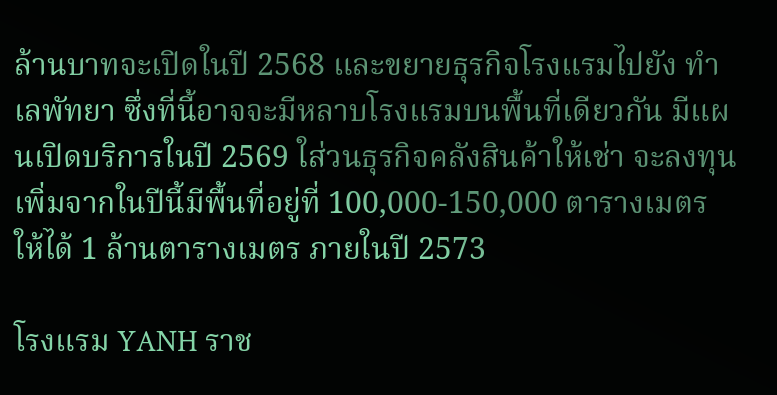ล้านบาทจะเปิดในปี 2568 และขยายธุรกิจโรงแรมไปยัง ทำเลพัทยา ซึ่งที่นี้อาจจะมีหลาบโรงแรมบนพื้นที่เดียวกัน มีแผนเปิดบริการในปี 2569 ใส่วนธุรกิจคลังสินค้าให้เช่า จะลงทุนเพิ่มจากในปีนี้มีพื้นที่อยู่ที่ 100,000-150,000 ตารางเมตร ให้ได้ 1 ล้านตารางเมตร ภายในปี 2573

โรงแรม YANH ราช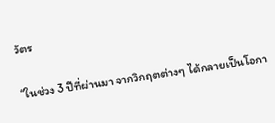วัตร

“ในช่วง 3 ปีที่ผ่านมา จากวิกฤตต่างๆ ได้กลายเป็นโอกา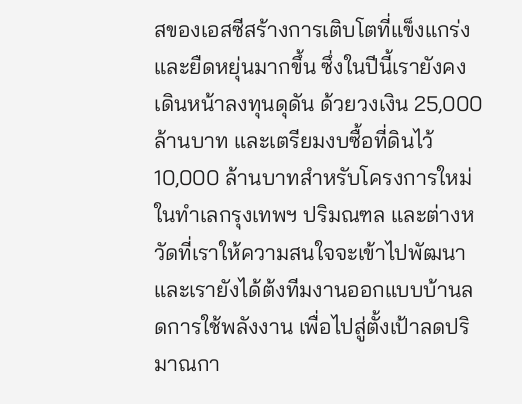สของเอสซีสร้างการเติบโตที่แข็งแกร่งและยืดหยุ่นมากขึ้น ซึ่งในปีนี้เรายังคงเดินหน้าลงทุนดุดัน ด้วยวงเงิน 25,000 ล้านบาท และเตรียมงบซื้อที่ดินไว้ 10,000 ล้านบาทสำหรับโครงการใหม่ ในทำเลกรุงเทพฯ ปริมณฑล และต่างหวัดที่เราให้ความสนใจจะเข้าไปพัฒนาและเรายังได้ต้งทีมงานออกแบบบ้านลดการใช้พลังงาน เพื่อไปสู่ตั้งเป้าลดปริมาณกา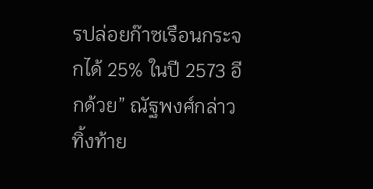รปล่อยก๊าซเรือนกระจกได้ 25% ในปี 2573 อีกด้วย” ณัฐพงศ์กล่าวทิ้งท้าย